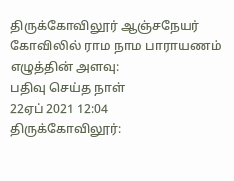திருக்கோவிலூர் ஆஞ்சநேயர் கோவிலில் ராம நாம பாராயணம்
எழுத்தின் அளவு:
பதிவு செய்த நாள்
22ஏப் 2021 12:04
திருக்கோவிலூர்: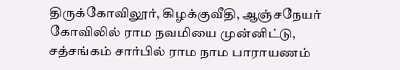திருக்கோவிலூர், கிழக்குவீதி, ஆஞ்சநேயர் கோவிலில் ராம நவமியை முன்னிட்டு, சத்சங்கம் சார்பில் ராம நாம பாராயணம்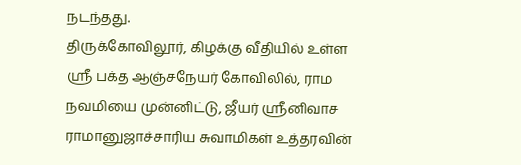நடந்தது.
திருக்கோவிலூர், கிழக்கு வீதியில் உள்ள ஸ்ரீ பக்த ஆஞ்சநேயர் கோவிலில், ராம நவமியை முன்னிட்டு, ஜீயர் ஸ்ரீனிவாச ராமானுஜாச்சாரிய சுவாமிகள் உத்தரவின்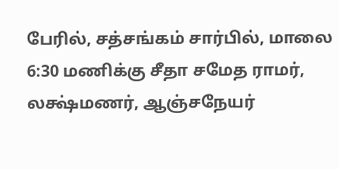பேரில், சத்சங்கம் சார்பில், மாலை 6:30 மணிக்கு சீதா சமேத ராமர், லக்ஷ்மணர், ஆஞ்சநேயர்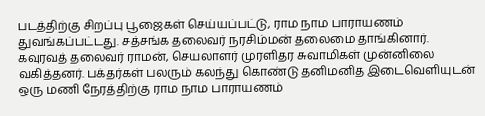படத்திற்கு சிறப்பு பூஜைகள் செய்யப்பட்டு, ராம நாம பாராயணம் துவங்கப்பட்டது. சத்சங்க தலைவர் நரசிம்மன் தலைமை தாங்கினார். கவுரவத் தலைவர் ராமன், செயலாளர் முரளிதர சுவாமிகள் முன்னிலை வகித்தனர். பக்தர்கள் பலரும் கலந்து கொண்டு தனிமனித இடைவெளியுடன் ஒரு மணி நேரத்திற்கு ராம நாம பாராயணம்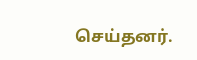செய்தனர்.